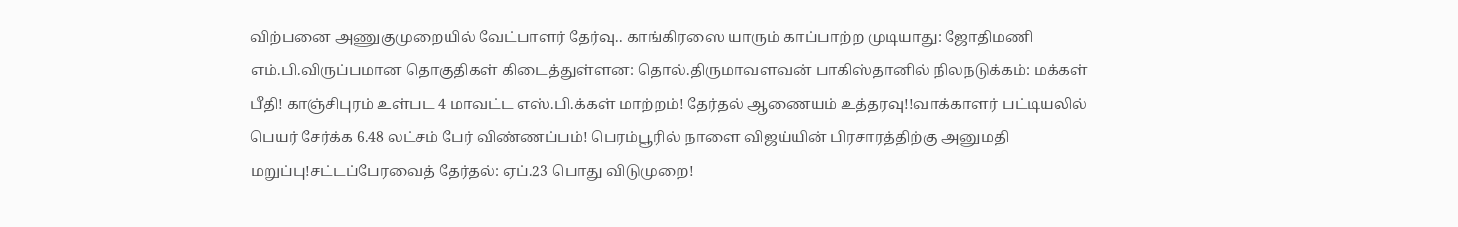விற்பனை அணுகுமுறையில் வேட்பாளர் தேர்வு.. காங்கிரஸை யாரும் காப்பாற்ற முடியாது: ஜோதிமணி எம்.பி.விருப்பமான தொகுதிகள் கிடைத்துள்ளன: தொல்.திருமாவளவன் பாகிஸ்தானில் நிலநடுக்கம்: மக்கள் பீதி! காஞ்சிபுரம் உள்பட 4 மாவட்ட எஸ்.பி.க்கள் மாற்றம்! தேர்தல் ஆணையம் உத்தரவு!!வாக்காளர் பட்டியலில் பெயர் சேர்க்க 6.48 லட்சம் பேர் விண்ணப்பம்! பெரம்பூரில் நாளை விஜய்யின் பிரசாரத்திற்கு அனுமதி மறுப்பு!சட்டப்பேரவைத் தேர்தல்: ஏப்.23 பொது விடுமுறை!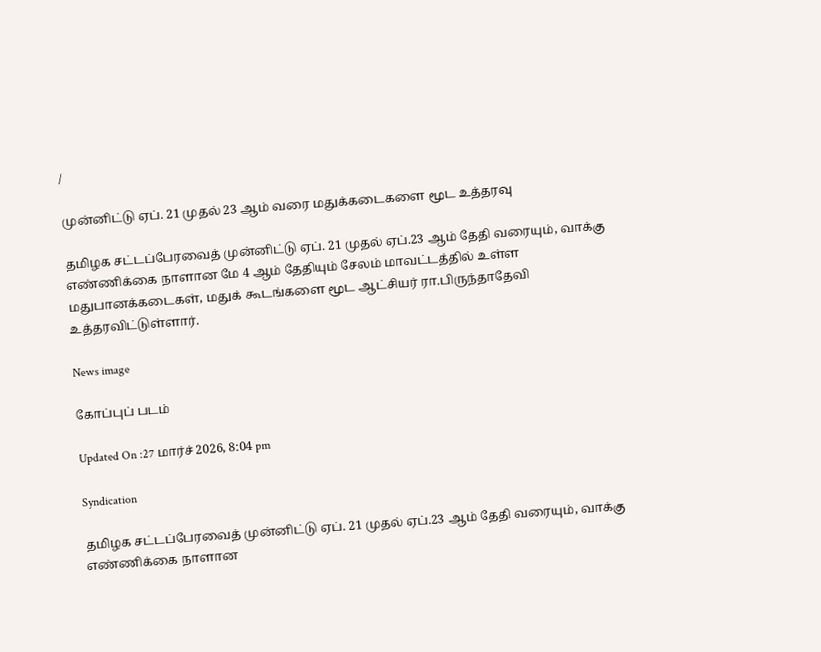/

முன்னிட்டு ஏப். 21 முதல் 23 ஆம் வரை மதுக்கடைகளை மூட உத்தரவு

தமிழக சட்டப்பேரவைத் முன்னிட்டு ஏப். 21 முதல் ஏப்.23 ஆம் தேதி வரையும், வாக்கு எண்ணிக்கை நாளான மே 4 ஆம் தேதியும் சேலம் மாவட்டத்தில் உள்ள மதுபானக்கடைகள், மதுக் கூடங்களை மூட ஆட்சியர் ரா.பிருந்தாதேவி உத்தரவிட்டுள்ளார்.

News image

கோப்புப் படம்

Updated On :27 மார்ச் 2026, 8:04 pm

Syndication

தமிழக சட்டப்பேரவைத் முன்னிட்டு ஏப். 21 முதல் ஏப்.23 ஆம் தேதி வரையும், வாக்கு எண்ணிக்கை நாளான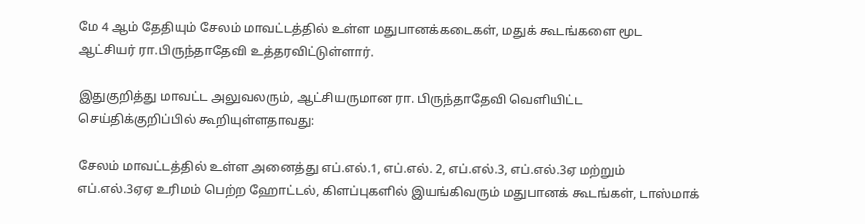மே 4 ஆம் தேதியும் சேலம் மாவட்டத்தில் உள்ள மதுபானக்கடைகள், மதுக் கூடங்களை மூட ஆட்சியர் ரா.பிருந்தாதேவி உத்தரவிட்டுள்ளார்.

இதுகுறித்து மாவட்ட அலுவலரும், ஆட்சியருமான ரா. பிருந்தாதேவி வெளியிட்ட செய்திக்குறிப்பில் கூறியுள்ளதாவது:

சேலம் மாவட்டத்தில் உள்ள அனைத்து எப்.எல்.1, எப்.எல். 2, எப்.எல்.3, எப்.எல்.3ஏ மற்றும் எப்.எல்.3ஏஏ உரிமம் பெற்ற ஹோட்டல், கிளப்புகளில் இயங்கிவரும் மதுபானக் கூடங்கள், டாஸ்மாக்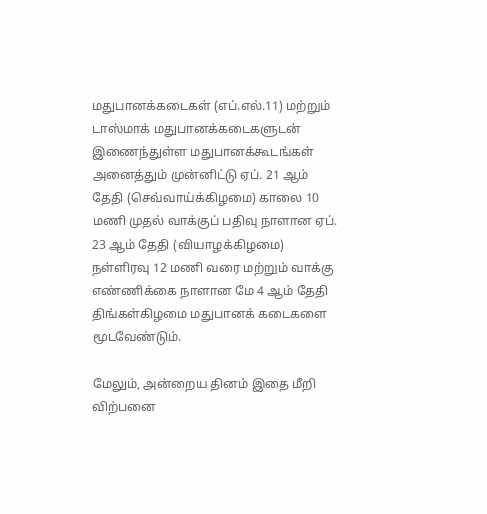மதுபானக்கடைகள் (எப்.எல்.11) மற்றும் டாஸ்மாக் மதுபானக்கடைகளுடன் இணைந்துள்ள மதுபானக்கூடங்கள் அனைத்தும் முன்னிட்டு ஏப். 21 ஆம் தேதி (செவ்வாய்க்கிழமை) காலை 10 மணி முதல் வாக்குப் பதிவு நாளான ஏப். 23 ஆம் தேதி (வியாழக்கிழமை) நள்ளிரவு 12 மணி வரை மற்றும் வாக்கு எண்ணிக்கை நாளான மே 4 ஆம் தேதி திங்கள்கிழமை மதுபானக் கடைகளை மூடவேண்டும்.

மேலும், அன்றைய தினம் இதை மீறி விற்பனை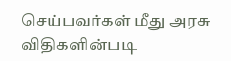செய்பவர்கள் மீது அரசு விதிகளின்படி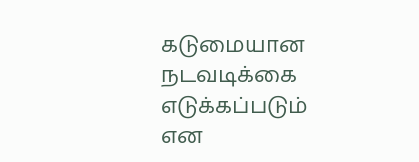கடுமையான நடவடிக்கை எடுக்கப்படும் என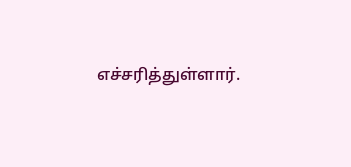எச்சரித்துள்ளார்.